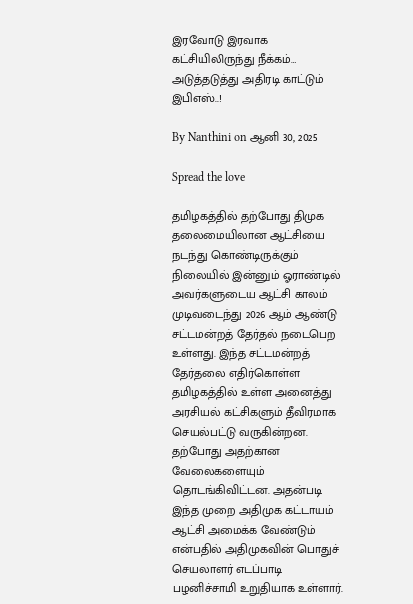இரவோடு இரவாக கட்சியிலிருந்து நீக்கம்… அடுத்தடுத்து அதிரடி காட்டும் இபிஎஸ்..!

By Nanthini on ஆனி 30, 2025

Spread the love

தமிழகத்தில் தற்போது திமுக தலைமையிலான ஆட்சியை நடந்து கொண்டிருக்கும் நிலையில் இன்னும் ஓராண்டில் அவர்களுடைய ஆட்சி காலம் முடிவடைந்து 2026 ஆம் ஆண்டு சட்டமன்றத் தேர்தல் நடைபெற உள்ளது. இந்த சட்டமன்றத் தேர்தலை எதிர்கொள்ள தமிழகத்தில் உள்ள அனைத்து அரசியல் கட்சிகளும் தீவிரமாக செயல்பட்டு வருகின்றன. தற்போது அதற்கான வேலைகளையும் தொடங்கிவிட்டன. அதன்படி இந்த முறை அதிமுக கட்டாயம் ஆட்சி அமைக்க வேண்டும் என்பதில் அதிமுகவின் பொதுச் செயலாளர் எடப்பாடி பழனிச்சாமி உறுதியாக உள்ளார்.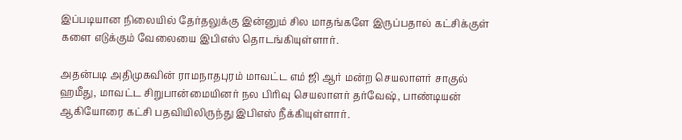இப்படியான நிலையில் தேர்தலுக்கு இன்னும் சில மாதங்களே இருப்பதால் கட்சிக்குள் களை எடுக்கும் வேலையை இபிஎஸ் தொடங்கியுள்ளார்.

அதன்படி அதிமுகவின் ராமநாதபுரம் மாவட்ட எம் ஜி ஆர் மன்ற செயலாளர் சாகுல் ஹமீது, மாவட்ட சிறுபான்மையினர் நல பிரிவு செயலாளர் தர்வேஷ், பாண்டியன் ஆகியோரை கட்சி பதவியிலிருந்து இபிஎஸ் நீக்கியுள்ளார்.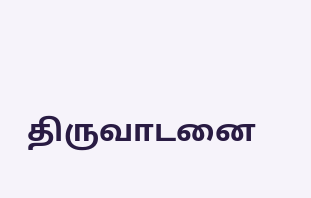திருவாடனை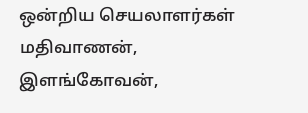ஒன்றிய செயலாளர்கள் மதிவாணன், இளங்கோவன்,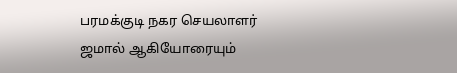பரமக்குடி நகர செயலாளர் ஜமால் ஆகியோரையும்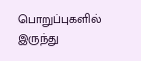பொறுப்புகளில் இருந்து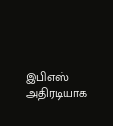இபிஎஸ் அதிரடியாக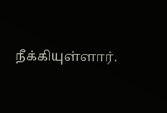நீக்கியுள்ளார்.